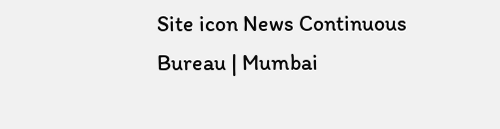Site icon News Continuous Bureau | Mumbai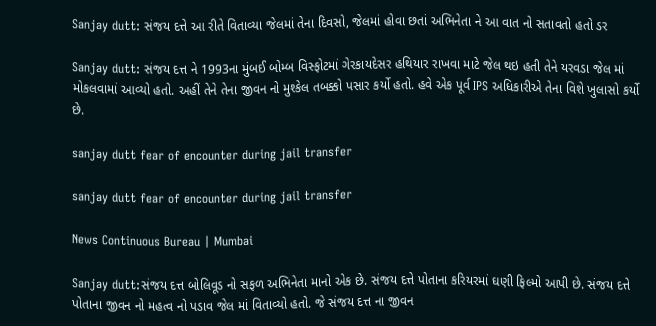Sanjay dutt: સંજય દત્તે આ રીતે વિતાવ્યા જેલમાં તેના દિવસો, જેલમાં હોવા છતાં અભિનેતા ને આ વાત નો સતાવતો હતો ડર

Sanjay dutt: સંજય દત્ત ને 1993ના મુંબઈ બોમ્બ વિસ્ફોટમાં ગેરકાયદેસર હથિયાર રાખવા માટે જેલ થઇ હતી તેને યરવડા જેલ માં મોકલવામાં આવ્યો હતો. અહીં તેને તેના જીવન નો મુશ્કેલ તબક્કો પસાર કર્યો હતો. હવે એક પૂર્વ IPS અધિકારીએ તેના વિશે ખુલાસો કર્યો છે.

sanjay dutt fear of encounter during jail transfer

sanjay dutt fear of encounter during jail transfer

News Continuous Bureau | Mumbai

Sanjay dutt:સંજય દત્ત બોલિવૂડ નો સફળ અભિનેતા માનો એક છે. સંજય દત્તે પોતાના કરિયરમાં ઘણી ફિલ્મો આપી છે. સંજય દત્તે પોતાના જીવન નો મહત્વ નો પડાવ જેલ માં વિતાવ્યો હતો. જે સંજય દત્ત ના જીવન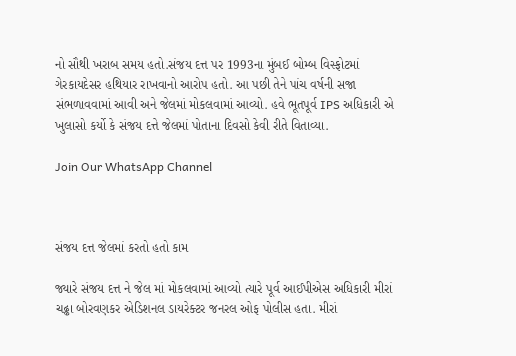નો સૌથી ખરાબ સમય હતો.સંજય દત્ત પર 1993ના મુંબઈ બોમ્બ વિસ્ફોટમાં ગેરકાયદેસર હથિયાર રાખવાનો આરોપ હતો. આ પછી તેને પાંચ વર્ષની સજા સંભળાવવામાં આવી અને જેલમાં મોકલવામાં આવ્યો. હવે ભૂતપૂર્વ IPS અધિકારી એ ખુલાસો કર્યો કે સંજય દત્તે જેલમાં પોતાના દિવસો કેવી રીતે વિતાવ્યા.

Join Our WhatsApp Channel



સંજય દત્ત જેલમાં કરતો હતો કામ

જ્યારે સંજય દત્ત ને જેલ માં મોકલવામાં આવ્યો ત્યારે પૂર્વ આઈપીએસ અધિકારી મીરાં ચઢ્ઢા બોરવણકર એડિશનલ ડાયરેક્ટર જનરલ ઓફ પોલીસ હતા. મીરાં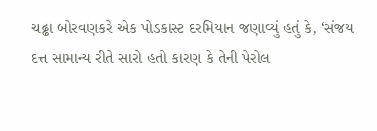ચઢ્ઢા બોરવણકરે એક પોડકાસ્ટ દરમિયાન જણાવ્યું હતું કે, ‘સંજય દત્ત સામાન્ય રીતે સારો હતો કારણ કે તેની પેરોલ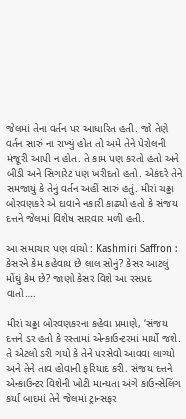જેલમાં તેના વર્તન પર આધારિત હતી. જો તેણે વર્તન સારું ના રાખ્યું હોત તો અમે તેને પેરોલની મંજૂરી આપી ન હોત. તે કામ પણ કરતો હતો અને બીડી અને સિગારેટ પણ ખરીદતો હતો. એકંદરે તેને સમજાયું કે તેનું વર્તન અહીં સારું હતું. મીરાં ચઢ્ઢા બોરવણકરે એ દાવાને નકારી કાઢ્યો હતો કે સંજય દત્તને જેલમાં વિશેષ સારવાર મળી હતી.

આ સમાચાર પણ વાંચો : Kashmiri Saffron : કેસરને કેમ કહેવાય છે લાલ સોનું? કેસર આટલું મોંઘું કેમ છે? જાણો કેસર વિશે આ રસપ્રદ વાતો….

મીરાં ચઢ્ઢા બોરવણકરના કહેવા પ્રમાણે, ‘સંજય દત્તને ડર હતો કે રસ્તામાં એન્કાઉન્ટરમાં માર્યો જશે. તે એટલો ડરી ગયો કે તેને પરસેવો આવવા લાગ્યો અને તેને તાવ હોવાની ફરિયાદ કરી. સંજય દત્તને એન્કાઉન્ટર વિશેની ખોટી માન્યતા અંગે કાઉન્સેલિંગ કર્યા બાદમાં તેને જેલમાં ટ્રાન્સફર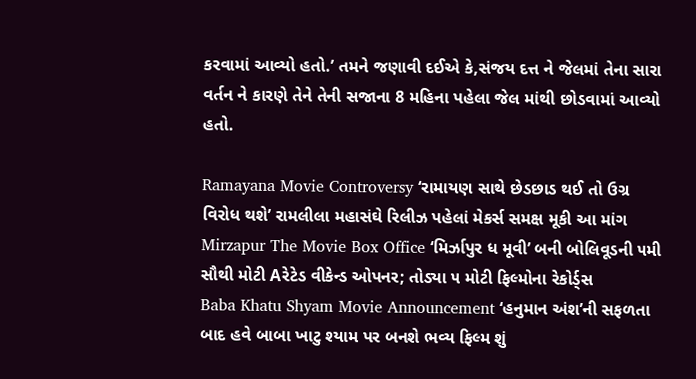કરવામાં આવ્યો હતો.’ તમને જણાવી દઈએ કે,સંજય દત્ત ને જેલમાં તેના સારા વર્તન ને કારણે તેને તેની સજાના 8 મહિના પહેલા જેલ માંથી છોડવામાં આવ્યો હતો.

Ramayana Movie Controversy ‘રામાયણ સાથે છેડછાડ થઈ તો ઉગ્ર વિરોધ થશે’ રામલીલા મહાસંઘે રિલીઝ પહેલાં મેકર્સ સમક્ષ મૂકી આ માંગ
Mirzapur The Movie Box Office ‘મિર્ઝાપુર ધ મૂવી’ બની બોલિવૂડની ૫મી સૌથી મોટી Aરેટેડ વીકેન્ડ ઓપનર; તોડ્યા ૫ મોટી ફિલ્મોના રેકોર્ડ્સ
Baba Khatu Shyam Movie Announcement ‘હનુમાન અંશ’ની સફળતા બાદ હવે બાબા ખાટુ શ્યામ પર બનશે ભવ્ય ફિલ્મ શું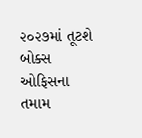૨૦૨૭માં તૂટશે બોક્સ ઓફિસના તમામ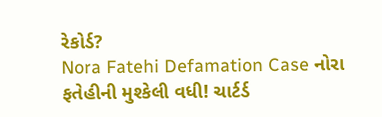રેકોર્ડ?
Nora Fatehi Defamation Case નોરા ફતેહીની મુશ્કેલી વધી! ચાર્ટર્ડ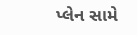પ્લેન સામે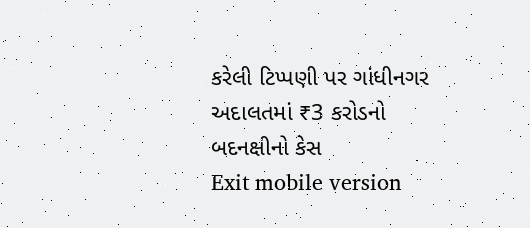કરેલી ટિપ્પણી પર ગાંધીનગર અદાલતમાં ₹3 કરોડનો બદનક્ષીનો કેસ
Exit mobile version